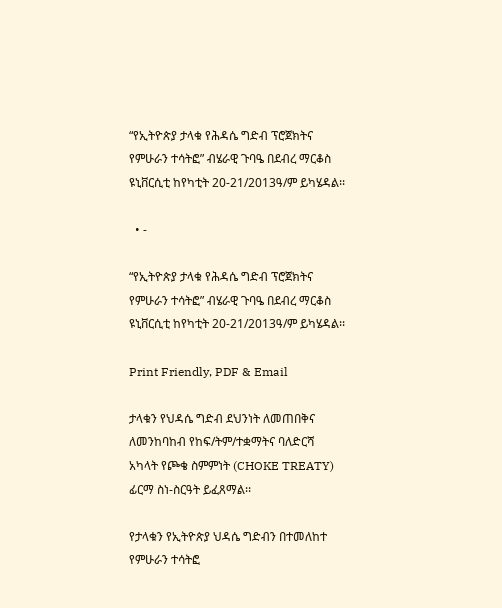“የኢትዮጵያ ታላቁ የሕዳሴ ግድብ ፕሮጀክትና የምሁራን ተሳትፎ” ብሄራዊ ጉባዔ በደብረ ማርቆስ ዩኒቨርሲቲ ከየካቲት 20-21/2013ዓ/ም ይካሄዳል፡፡

  • -

“የኢትዮጵያ ታላቁ የሕዳሴ ግድብ ፕሮጀክትና የምሁራን ተሳትፎ” ብሄራዊ ጉባዔ በደብረ ማርቆስ ዩኒቨርሲቲ ከየካቲት 20-21/2013ዓ/ም ይካሄዳል፡፡

Print Friendly, PDF & Email

ታላቁን የህዳሴ ግድብ ደህንነት ለመጠበቅና ለመንከባከብ የከፍ/ትም/ተቋማትና ባለድርሻ አካላት የጮቄ ስምምነት (CHOKE TREATY) ፊርማ ስነ-ስርዓት ይፈጸማል፡፡

የታላቁን የኢትዮጵያ ህዳሴ ግድብን በተመለከተ የምሁራን ተሳትፎ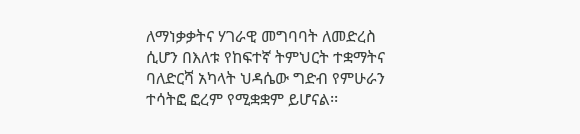ለማነቃቃትና ሃገራዊ መግባባት ለመድረስ ሲሆን በእለቱ የከፍተኛ ትምህርት ተቋማትና ባለድርሻ አካላት ህዳሴው ግድብ የምሁራን ተሳትፎ ፎረም የሚቋቋም ይሆናል፡፡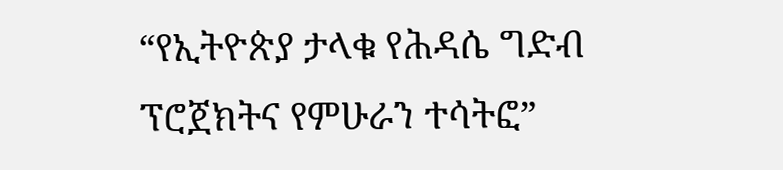“የኢትዮጵያ ታላቁ የሕዳሴ ግድብ ፕሮጀክትና የምሁራን ተሳትፎ”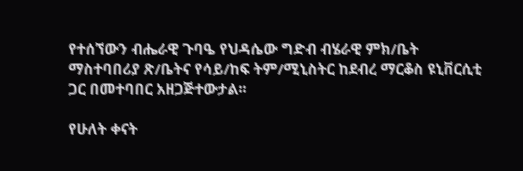የተሰኘውን ብሔራዊ ጉባዔ የህዳሴው ግድብ ብሄራዊ ምክ/ቤት ማስተባበሪያ ጽ/ቤትና የሳይ/ከፍ ትም/ሚኒስትር ከደብረ ማርቆስ ዩኒቨርሲቲ ጋር በመተባበር አዘጋጅተውታል፡፡

የሁለት ቀናት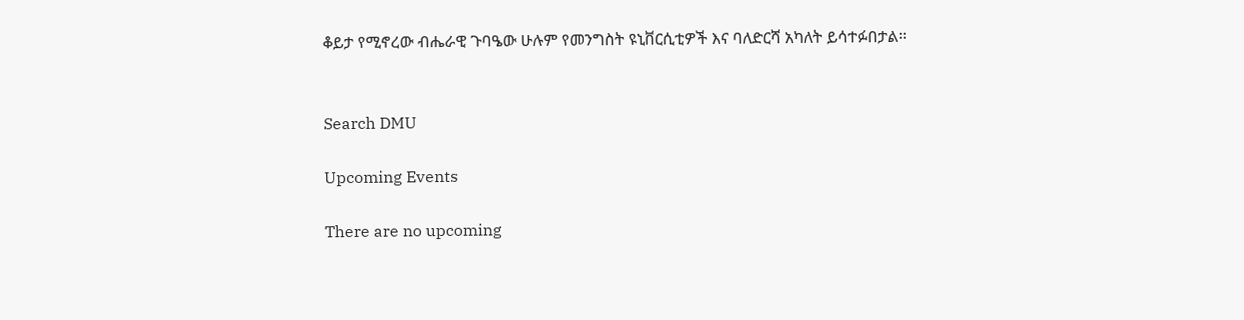ቆይታ የሚኖረው ብሔራዊ ጉባዔው ሁሉም የመንግስት ዩኒቨርሲቲዎች እና ባለድርሻ አካለት ይሳተፉበታል፡፡


Search DMU

Upcoming Events

There are no upcoming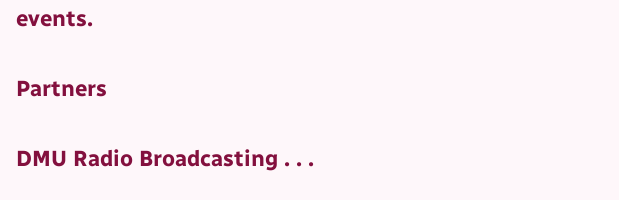events.

Partners

DMU Radio Broadcasting . . .